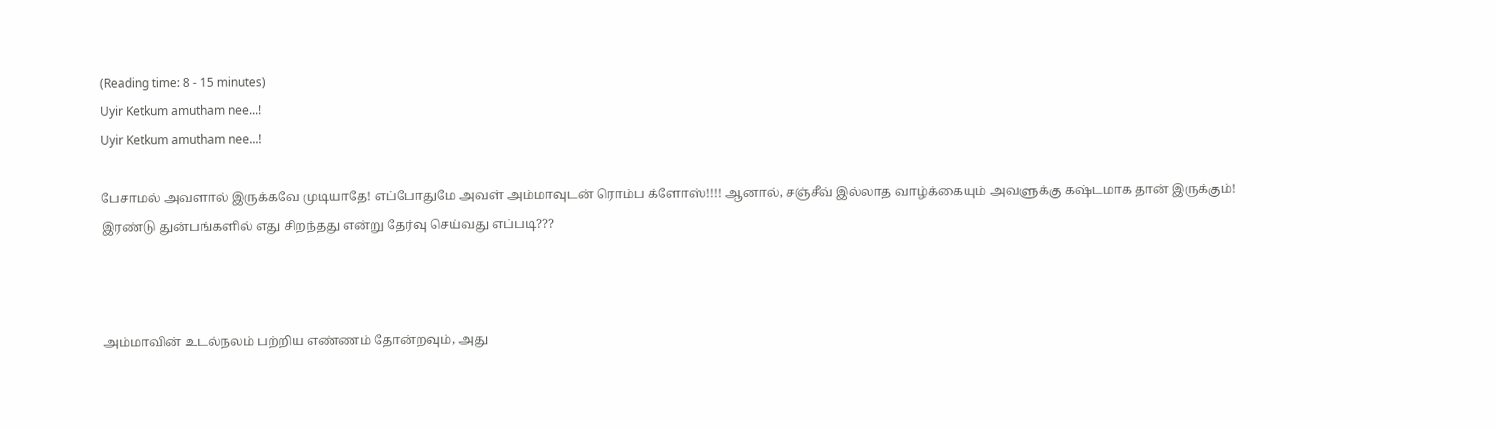(Reading time: 8 - 15 minutes)
Uyir Ketkum amutham nee...!
Uyir Ketkum amutham nee...!

பேசாமல் அவளால் இருக்கவே முடியாதே! எப்போதுமே அவள் அம்மாவுடன் ரொம்ப க்ளோஸ்!!!! ஆனால், சஞ்சீவ் இல்லாத வாழ்க்கையும் அவளுக்கு கஷ்டமாக தான் இருக்கும்! இரண்டு துன்பங்களில் எது சிறந்தது என்று தேர்வு செய்வது எப்படி???



அம்மாவின் உடல்நலம் பற்றிய எண்ணம் தோன்றவும், அது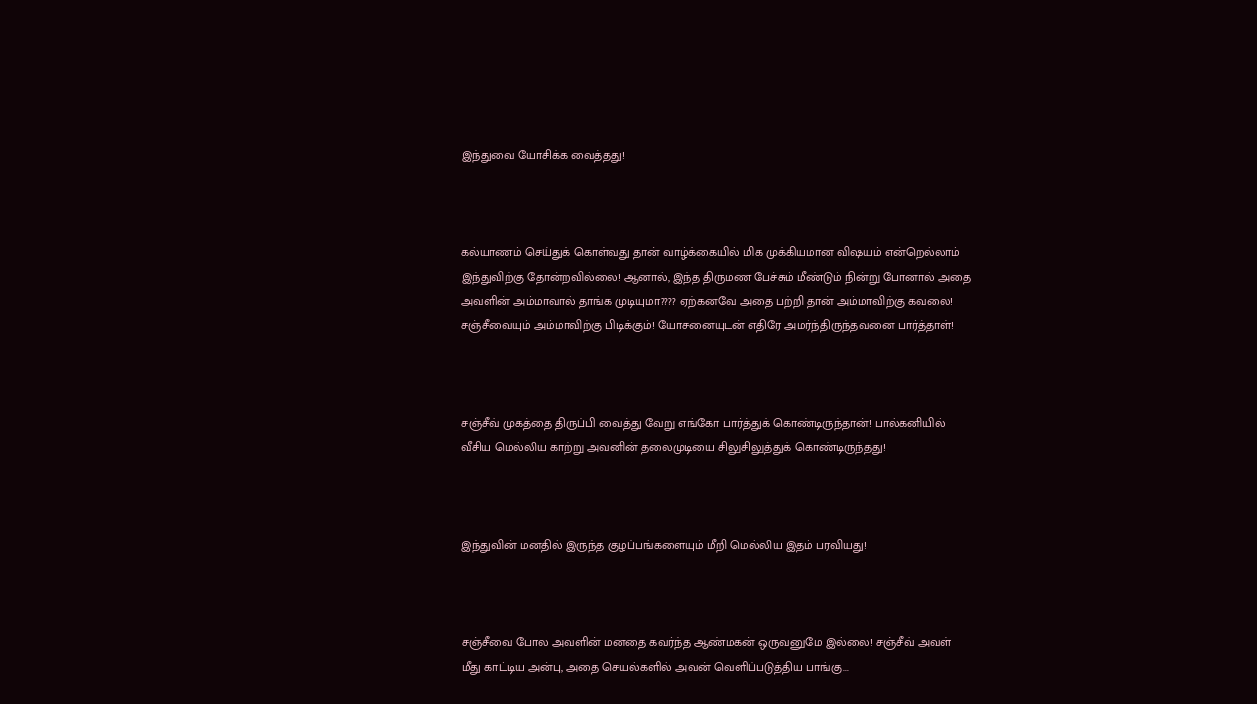இந்துவை யோசிக்க வைத்தது!



கல்யாணம் செய்துக் கொள்வது தான் வாழ்க்கையில் மிக முக்கியமான விஷயம் என்றெல்லாம் இந்துவிற்கு தோன்றவில்லை! ஆனால், இந்த திருமண பேச்சும் மீண்டும் நின்று போனால் அதை அவளின் அம்மாவால் தாங்க முடியுமா???? ஏற்கனவே அதை பற்றி தான் அம்மாவிற்கு கவலை! சஞ்சீவையும் அம்மாவிற்கு பிடிக்கும்! யோசனையுடன் எதிரே அமர்ந்திருந்தவனை பார்த்தாள்!



சஞ்சீவ் முகத்தை திருப்பி வைத்து வேறு எங்கோ பார்த்துக் கொண்டிருந்தான்! பால்கனியில் வீசிய மெல்லிய காற்று அவனின் தலைமுடியை சிலுசிலுத்துக் கொண்டிருந்தது!



இந்துவின் மனதில் இருந்த குழப்பங்களையும் மீறி மெல்லிய இதம் பரவியது!



சஞ்சீவை போல அவளின் மனதை கவர்ந்த ஆண்மகன் ஒருவனுமே இல்லை! சஞ்சீவ் அவள் மீது காட்டிய அன்பு, அதை செயல்களில் அவன் வெளிப்படுத்திய பாங்கு...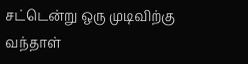சட்டென்று ஒரு முடிவிற்கு வந்தாள்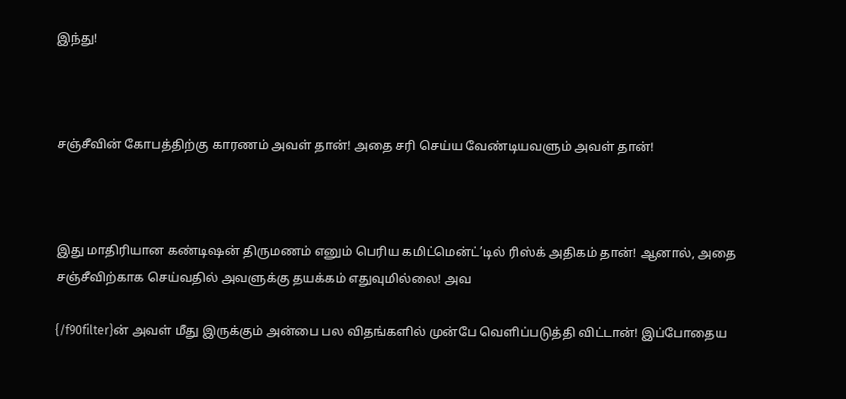இந்து!



சஞ்சீவின் கோபத்திற்கு காரணம் அவள் தான்! அதை சரி செய்ய வேண்டியவளும் அவள் தான்!



இது மாதிரியான கண்டிஷன் திருமணம் எனும் பெரிய கமிட்மென்ட்’டில் ரிஸ்க் அதிகம் தான்! ஆனால், அதை சஞ்சீவிற்காக செய்வதில் அவளுக்கு தயக்கம் எதுவுமில்லை! அவ

{/f90filter}ன் அவள் மீது இருக்கும் அன்பை பல விதங்களில் முன்பே வெளிப்படுத்தி விட்டான்! இப்போதைய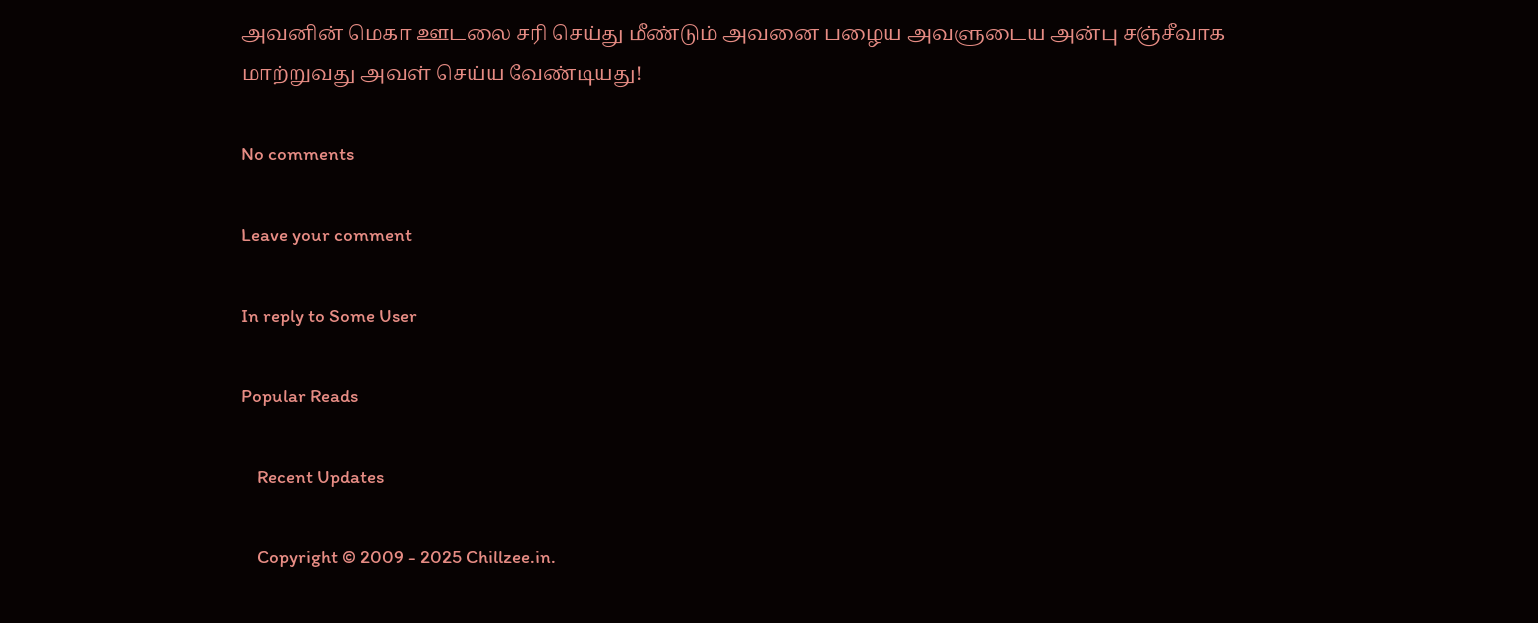அவனின் மெகா ஊடலை சரி செய்து மீண்டும் அவனை பழைய அவளுடைய அன்பு சஞ்சீவாக மாற்றுவது அவள் செய்ய வேண்டியது!

No comments

Leave your comment

In reply to Some User

Popular Reads

    Recent Updates

    Copyright © 2009 - 2025 Chillzee.in.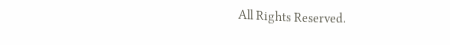All Rights Reserved.